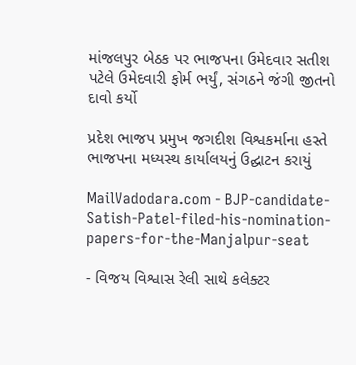માંજલપુર બેઠક પર ભાજપના ઉમેદવાર સતીશ પટેલે ઉમેદવારી ફોર્મ ભર્યું, સંગઠને જંગી જીતનો દાવો કર્યો

પ્રદેશ ભાજપ પ્રમુખ જગદીશ વિશ્વકર્માના હસ્તે ભાજપના મધ્યસ્થ કાર્યાલયનું ઉદ્ઘાટન કરાયું

MailVadodara.com - BJP-candidate-Satish-Patel-filed-his-nomination-papers-for-the-Manjalpur-seat

- વિજય વિશ્વાસ રેલી સાથે કલેક્ટર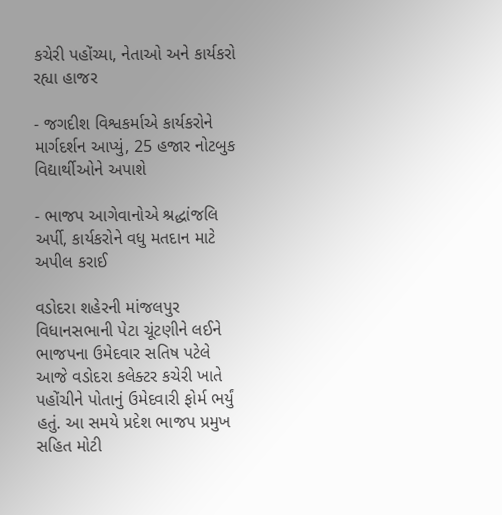કચેરી પહોંચ્યા, નેતાઓ અને કાર્યકરો રહ્યા હાજર

- જગદીશ વિશ્વકર્માએ કાર્યકરોને માર્ગદર્શન આપ્યું, 25 હજાર નોટબુક વિદ્યાર્થીઓને અપાશે

- ભાજપ આગેવાનોએ શ્રદ્ધાંજલિ અર્પી, કાર્યકરોને વધુ મતદાન માટે અપીલ કરાઈ

વડોદરા શહેરની માંજલપુર વિધાનસભાની પેટા ચૂંટણીને લઈને ભાજપના ઉમેદવાર સતિષ પટેલે આજે વડોદરા કલેક્ટર કચેરી ખાતે પહોંચીને પોતાનું ઉમેદવારી ફોર્મ ભર્યું હતું. આ સમયે પ્રદેશ ભાજપ પ્રમુખ સહિત મોટી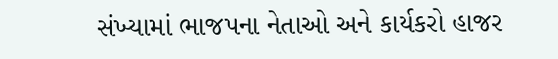સંખ્યામાં ભાજપના નેતાઓ અને કાર્યકરો હાજર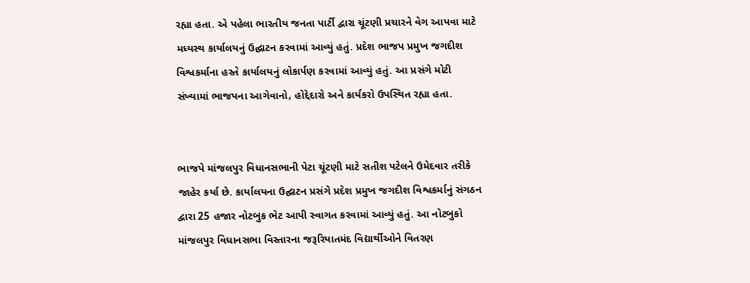રહ્યા હતા. એ પહેલા ભારતીય જનતા પાર્ટી દ્વારા ચૂંટણી પ્રચારને વેગ આપવા માટે મધ્યસ્થ કાર્યાલયનું ઉદ્ઘાટન કરવામાં આવ્યું હતું. પ્રદેશ ભાજપ પ્રમુખ જગદીશ વિશ્વકર્માના હસ્તે કાર્યાલયનું લોકાર્પણ કરવામાં આવ્યું હતું. આ પ્રસંગે મોટી સંખ્યામાં ભાજપના આગેવાનો, હોદ્દેદારો અને કાર્યકરો ઉપસ્થિત રહ્યા હતા.


ભાજપે માંજલપુર વિધાનસભાની પેટા ચૂંટણી માટે સતીશ પટેલને ઉમેદવાર તરીકે જાહેર કર્યા છે. કાર્યાલયના ઉદ્ઘાટન પ્રસંગે પ્રદેશ પ્રમુખ જગદીશ વિશ્વકર્માનું સંગઠન દ્વારા 25 હજાર નોટબુક ભેટ આપી સ્વાગત કરવામાં આવ્યું હતું. આ નોટબુકો માંજલપુર વિધાનસભા વિસ્તારના જરૂરિયાતમંદ વિદ્યાર્થીઓને વિતરણ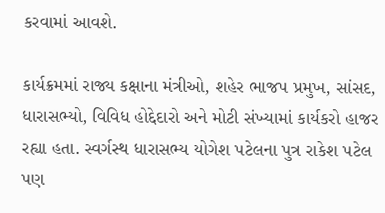કરવામાં આવશે.

કાર્યક્રમમાં રાજ્ય કક્ષાના મંત્રીઓ, શહેર ભાજપ પ્રમુખ, સાંસદ, ધારાસભ્યો, વિવિધ હોદ્દેદારો અને મોટી સંખ્યામાં કાર્યકરો હાજર રહ્યા હતા. સ્વર્ગસ્થ ધારાસભ્ય યોગેશ પટેલના પુત્ર રાકેશ પટેલ પણ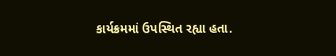કાર્યક્રમમાં ઉપસ્થિત રહ્યા હતા.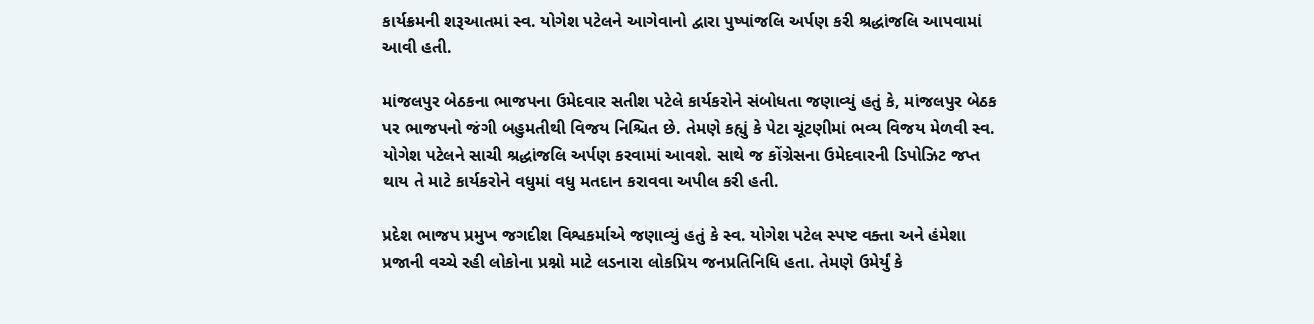કાર્યક્રમની શરૂઆતમાં સ્વ. યોગેશ પટેલને આગેવાનો દ્વારા પુષ્પાંજલિ અર્પણ કરી શ્રદ્ધાંજલિ આપવામાં આવી હતી.

માંજલપુર બેઠકના ભાજપના ઉમેદવાર સતીશ પટેલે કાર્યકરોને સંબોધતા જણાવ્યું હતું કે, માંજલપુર બેઠક પર ભાજપનો જંગી બહુમતીથી વિજય નિશ્ચિત છે. તેમણે કહ્યું કે પેટા ચૂંટણીમાં ભવ્ય વિજય મેળવી સ્વ. યોગેશ પટેલને સાચી શ્રદ્ધાંજલિ અર્પણ કરવામાં આવશે. સાથે જ કોંગ્રેસના ઉમેદવારની ડિપોઝિટ જપ્ત થાય તે માટે કાર્યકરોને વધુમાં વધુ મતદાન કરાવવા અપીલ કરી હતી.

પ્રદેશ ભાજપ પ્રમુખ જગદીશ વિશ્વકર્માએ જણાવ્યું હતું કે સ્વ. યોગેશ પટેલ સ્પષ્ટ વક્તા અને હંમેશા પ્રજાની વચ્ચે રહી લોકોના પ્રશ્નો માટે લડનારા લોકપ્રિય જનપ્રતિનિધિ હતા. તેમણે ઉમેર્યું કે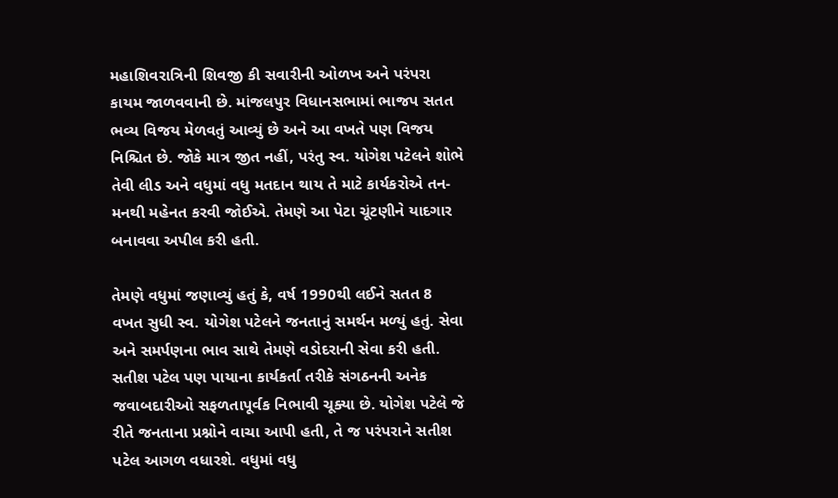મહાશિવરાત્રિની શિવજી કી સવારીની ઓળખ અને પરંપરા કાયમ જાળવવાની છે. માંજલપુર વિધાનસભામાં ભાજપ સતત ભવ્ય વિજય મેળવતું આવ્યું છે અને આ વખતે પણ વિજય નિશ્ચિત છે. જોકે માત્ર જીત નહીં, પરંતુ સ્વ. યોગેશ પટેલને શોભે તેવી લીડ અને વધુમાં વધુ મતદાન થાય તે માટે કાર્યકરોએ તન-મનથી મહેનત કરવી જોઈએ. તેમણે આ પેટા ચૂંટણીને યાદગાર બનાવવા અપીલ કરી હતી.

તેમણે વધુમાં જણાવ્યું હતું કે, વર્ષ 1990થી લઈને સતત 8 વખત સુધી સ્વ. યોગેશ પટેલને જનતાનું સમર્થન મળ્યું હતું. સેવા અને સમર્પણના ભાવ સાથે તેમણે વડોદરાની સેવા કરી હતી. સતીશ પટેલ પણ પાયાના કાર્યકર્તા તરીકે સંગઠનની અનેક જવાબદારીઓ સફળતાપૂર્વક નિભાવી ચૂક્યા છે. યોગેશ પટેલે જે રીતે જનતાના પ્રશ્નોને વાચા આપી હતી, તે જ પરંપરાને સતીશ પટેલ આગળ વધારશે. વધુમાં વધુ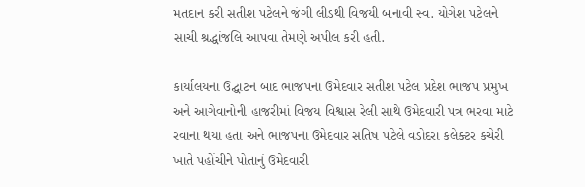મતદાન કરી સતીશ પટેલને જંગી લીડથી વિજયી બનાવી સ્વ. યોગેશ પટેલને સાચી શ્રદ્ધાંજલિ આપવા તેમણે અપીલ કરી હતી.

કાર્યાલયના ઉદ્ઘાટન બાદ ભાજપના ઉમેદવાર સતીશ પટેલ પ્રદેશ ભાજપ પ્રમુખ અને આગેવાનોની હાજરીમાં વિજય વિશ્વાસ રેલી સાથે ઉમેદવારી પત્ર ભરવા માટે રવાના થયા હતા અને ભાજપના ઉમેદવાર સતિષ પટેલે વડોદરા કલેક્ટર કચેરી ખાતે પહોંચીને પોતાનું ઉમેદવારી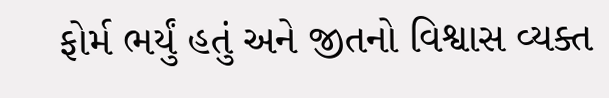ફોર્મ ભર્યું હતું અને જીતનો વિશ્વાસ વ્યક્ત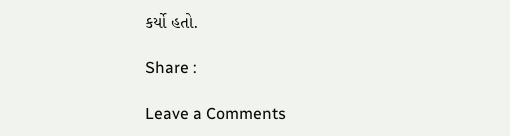કર્યો હતો.

Share :

Leave a Comments